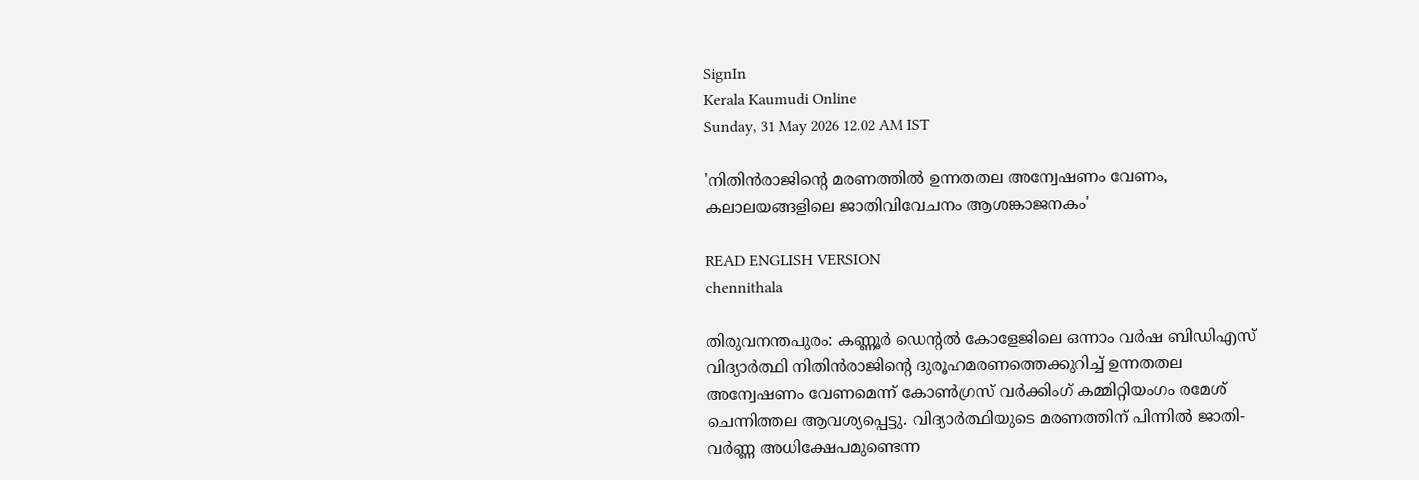SignIn
Kerala Kaumudi Online
Sunday, 31 May 2026 12.02 AM IST

'നിതിന്‍രാജിന്റെ മരണത്തിൽ ഉന്നതതല അന്വേഷണം വേണം, കലാലയങ്ങളിലെ ജാതിവിവേചനം ആശങ്കാജനകം'

READ ENGLISH VERSION
chennithala

തിരുവനന്തപുരം: കണ്ണൂര്‍ ഡെന്റല്‍ കോളേജിലെ ഒന്നാം വര്‍ഷ ബിഡിഎസ് വിദ്യാര്‍ത്ഥി നിതിന്‍രാജിന്റെ ദുരൂഹമരണത്തെക്കുറിച്ച് ഉന്നതതല അന്വേഷണം വേണമെന്ന് കോണ്‍ഗ്രസ് വര്‍ക്കിംഗ് കമ്മിറ്റിയംഗം രമേശ് ചെന്നിത്തല ആവശ്യപ്പെട്ടു. വിദ്യാര്‍ത്ഥിയുടെ മരണത്തിന് പിന്നില്‍ ജാതി- വര്‍ണ്ണ അധിക്ഷേപമുണ്ടെന്ന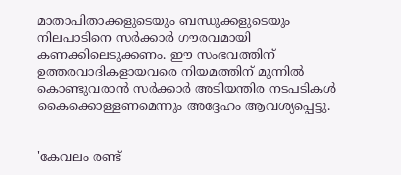മാതാപിതാക്കളുടെയും ബന്ധുക്കളുടെയും നിലപാടിനെ സര്‍ക്കാര്‍ ഗൗരവമായി കണക്കിലെടുക്കണം. ഈ സംഭവത്തിന് ഉത്തരവാദികളായവരെ നിയമത്തിന് മുന്നില്‍ കൊണ്ടുവരാന്‍ സര്‍ക്കാര്‍ അടിയന്തിര നടപടികള്‍ കൈക്കൊള്ളണമെന്നും അദ്ദേഹം ആവശ്യപ്പെട്ടു.


'കേവലം രണ്ട്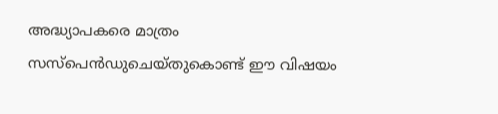അദ്ധ്യാപകരെ മാത്രം സസ്പെൻഡുചെയ്തുകൊണ്ട് ഈ വിഷയം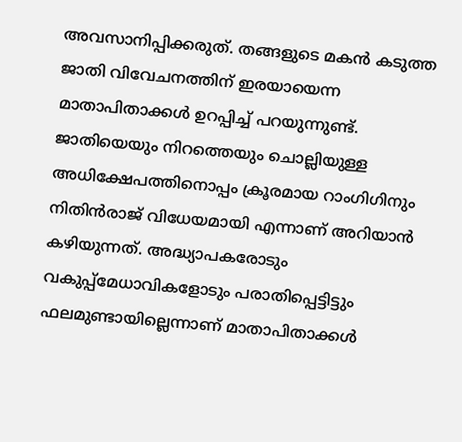അവസാനിപ്പിക്കരുത്. തങ്ങളുടെ മകന്‍ കടുത്ത ജാതി വിവേചനത്തിന് ഇരയായെന്ന മാതാപിതാക്കള്‍ ഉറപ്പിച്ച് പറയുന്നുണ്ട്. ജാതിയെയും നിറത്തെയും ചൊല്ലിയുള്ള അധിക്ഷേപത്തിനൊപ്പം ക്രൂരമായ റാംഗിഗിനും നിതിന്‍രാജ് വിധേയമായി എന്നാണ് അറിയാന്‍ കഴിയുന്നത്. അദ്ധ്യാപകരോടും വകുപ്പ്‌മേധാവികളോടും പരാതിപ്പെട്ടിട്ടും ഫലമുണ്ടായില്ലെന്നാണ് മാതാപിതാക്കള്‍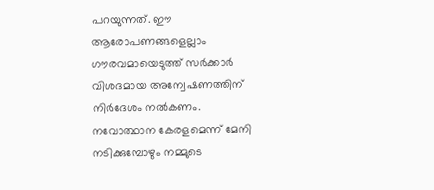പറയുന്നത്. ഈ ആരോപണങ്ങളെല്ലാം ഗൗരവമായെടുത്ത് സര്‍ക്കാര്‍ വിശദമായ അന്വേഷണത്തിന് നിര്‍ദേശം നല്‍കണം.
നവോത്ഥാന കേരളമെന്ന് മേനി നടിക്കുമ്പോഴും നമ്മുടെ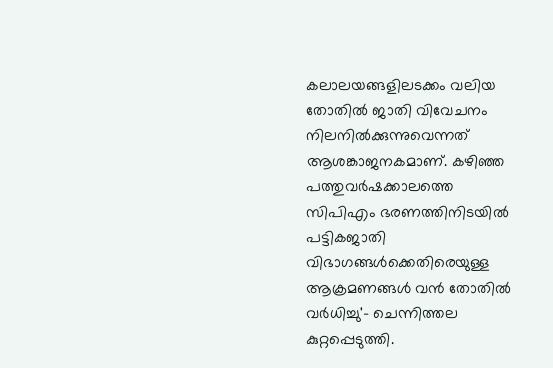കലാലയങ്ങളിലടക്കം വലിയ തോതില്‍ ജാതി വിവേചനം നിലനില്‍ക്കുന്നുവെന്നത് ആശങ്കാജനകമാണ്. കഴിഞ്ഞ പത്തുവര്‍ഷക്കാലത്തെ സിപിഎം ഭരണത്തിനിടയില്‍ പട്ടികജാതി വിഭാഗങ്ങള്‍ക്കെതിരെയുള്ള ആക്രമണങ്ങള്‍ വന്‍ തോതില്‍ വര്‍ധിച്ചു'- ചെന്നിത്തല കുറ്റപ്പെടുത്തി.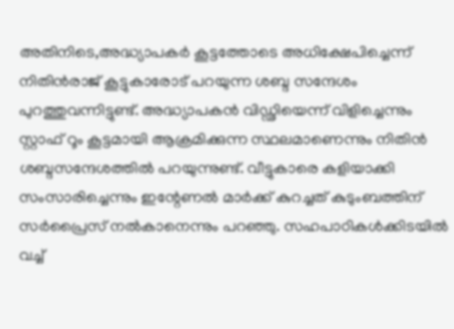അതിനിടെ,അദ്ധ്യാപകർ കൂട്ടത്തോടെ അധിക്ഷേപിച്ചെന്ന് നിതിൻരാജ് കൂട്ടുകാരോട് പറയുന്ന ശബ്ദ സന്ദേശം പുറത്തുവന്നിട്ടുണ്ട്. അദ്ധ്യാപകൻ വിഡ്ഢിയെന്ന് വിളിച്ചെന്നും സ്റ്റാഫ് റൂം കൂട്ടമായി ആക്രമിക്കുന്ന സ്ഥലമാണെന്നും നിതിൻ ശബ്ദസന്ദേശത്തിൽ പറയുന്നുണ്ട്. വീട്ടുകാരെ കളിയാക്കി സംസാരിച്ചെന്നും ഇന്റേണൽ മാർക്ക് കുറച്ചത് കുടുംബത്തിന് സർപ്രൈസ് നൽകാനെന്നും പറഞ്ഞു. സഹപാഠികൾക്കിടയിൽ വച്ച്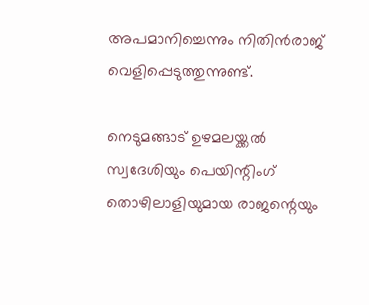അപമാനിച്ചെന്നും നിതിൻരാജ് വെളിപ്പെടുത്തുന്നുണ്ട്.

നെടുമങ്ങാട് ഉഴമലയ്ക്കൽ സ്വദേശിയും പെയിന്റിംഗ് തൊഴിലാളിയുമായ രാജന്റെയും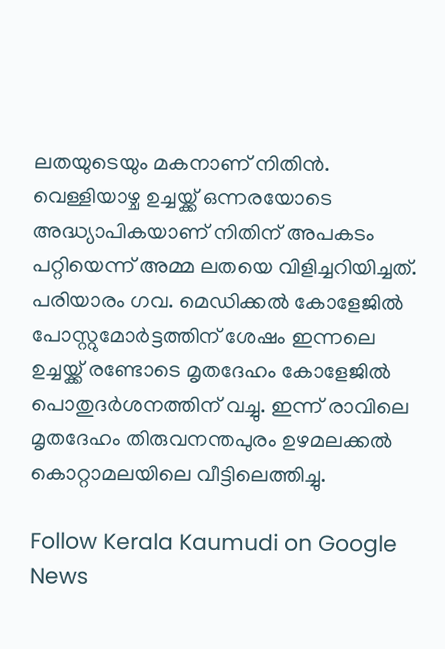ലതയുടെയും മകനാണ് നിതിൻ. വെള്ളിയാഴ്ച ഉച്ചയ്ക്ക് ഒന്നരയോടെ അദ്ധ്യാപികയാണ് നിതിന് അപകടം പറ്റിയെന്ന് അമ്മ ലതയെ വിളിച്ചറിയിച്ചത്. പരിയാരം ഗവ. മെഡിക്കൽ കോളേജിൽ പോസ്റ്റുമോർട്ടത്തിന് ശേഷം ഇന്നലെ ഉച്ചയ്ക്ക് രണ്ടോടെ മൃതദേഹം കോളേജിൽ പൊതുദർശനത്തിന് വച്ചു. ഇന്ന് രാവിലെ മൃതദേഹം തിരുവനന്തപുരം ഉഴമലക്കൽ കൊറ്റാമലയിലെ വീട്ടിലെത്തിച്ചു.

Follow Kerala Kaumudi on Google News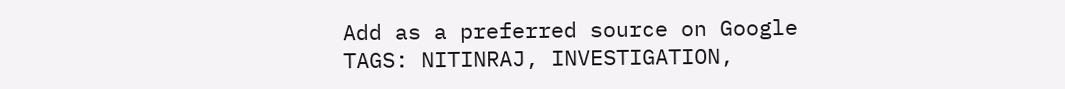Add as a preferred source on Google
TAGS: NITINRAJ, INVESTIGATION,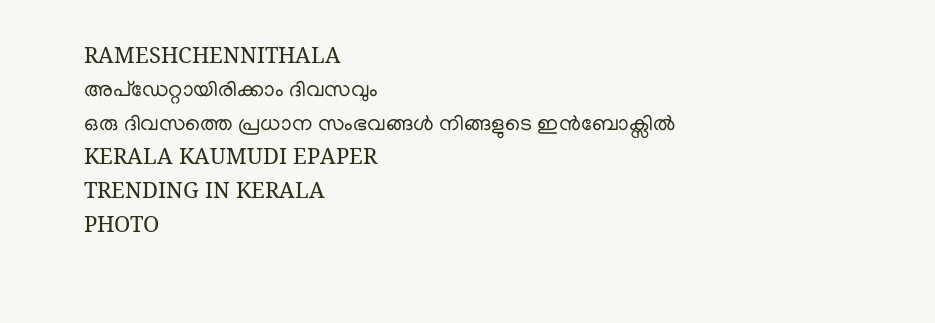RAMESHCHENNITHALA
അപ്ഡേറ്റായിരിക്കാം ദിവസവും
ഒരു ദിവസത്തെ പ്രധാന സംഭവങ്ങൾ നിങ്ങളുടെ ഇൻബോക്സിൽ
KERALA KAUMUDI EPAPER
TRENDING IN KERALA
PHOTO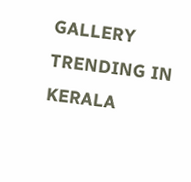GALLERY
TRENDING IN KERALA